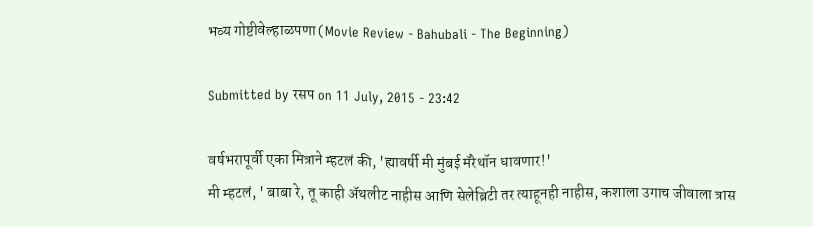भव्य गोष्टीवेल्हाळपणा (Movie Review - Bahubali - The Beginning)

Submitted by रसप on 11 July, 2015 - 23:42

वर्षभरापूर्वी एका मित्राने म्हटलं की, 'ह्यावर्षी मी मुंबई मॅरेथॉन धावणार!'
मी म्हटलं, ' बाबा रे, तू काही अ‍ॅथलीट नाहीस आणि सेलेब्रिटी तर त्याहूनही नाहीस, कशाला उगाच जीवाला त्रास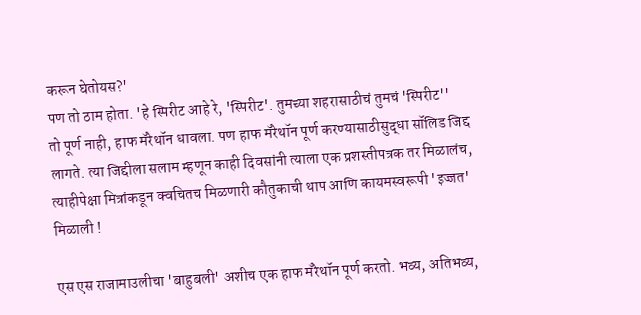करून घेतोयस?'
पण तो ठाम होता. 'हे स्पिरीट आहे रे, 'स्पिरीट'. तुमच्या शहरासाठीचं तुमचं 'स्पिरीट''
तो पूर्ण नाही, हाफ मॅरेथॉन धावला. पण हाफ मॅरेथॉन पूर्ण करण्यासाठीसुद्धा सॉलिड जिद्द लागते. त्या जिद्दीला सलाम म्हणून काही दिवसांनी त्याला एक प्रशस्तीपत्रक तर मिळालंच, त्याहीपेक्षा मित्रांकडून क्वचितच मिळणारी कौतुकाची थाप आणि कायमस्वरूपी 'इज्जत' मिळाली !

एस एस राजामाउलीचा 'बाहुबली' अशीच एक हाफ मॅरेथॉन पूर्ण करतो. भव्य, अतिभव्य,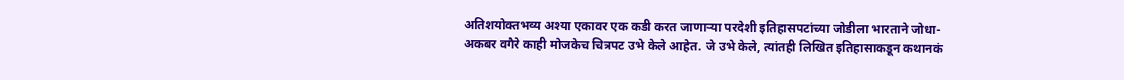अतिशयोक्तभव्य अश्या एकावर एक कडी करत जाणाऱ्या परदेशी इतिहासपटांच्या जोडीला भारताने जोधा-अकबर वगैरे काही मोजकेच चित्रपट उभे केले आहेत. जे उभे केले, त्यांतही लिखित इतिहासाकडून कथानकं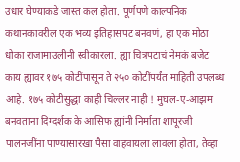उधार घेण्याकडे जास्त कल होता. पूर्णपणे काल्पनिक कथानकावरील एक भव्य इतिहासपट बनवणं, हा एक मोठा धोका राजामाउलीनी स्वीकारला. ह्या चित्रपटाचं नेमकं बजेट काय ह्यावर १७५ कोटींपासून ते २५० कोटींपर्यंत माहिती उपलब्ध आहे. १७५ कोटीसुद्धा काही चिल्लर नाही ! मुघल-ए-आझम बनवताना दिग्दर्शक के आसिफ ह्यांनी निर्माता शापूरजी पालनजींना पाण्यासारखा पैसा वाहवायला लावला होता, तेव्हा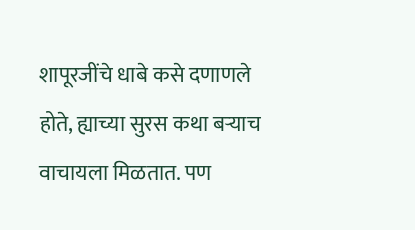शापूरजींचे धाबे कसे दणाणले होते, ह्याच्या सुरस कथा बऱ्याच वाचायला मिळतात. पण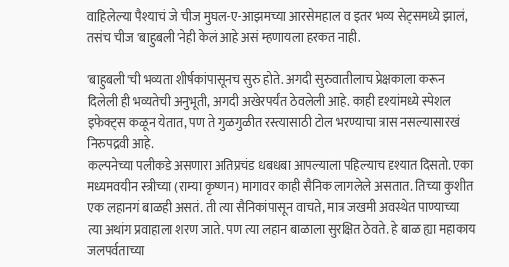वाहिलेल्या पैश्याचं जे चीज मुघल-ए-आझमच्या आरसेमहाल व इतर भव्य सेट्समध्ये झालं, तसंच चीज 'बाहुबली'नेही केलं आहे असं म्हणायला हरकत नाही.

'बाहुबली'ची भव्यता शीर्षकांपासूनच सुरु होते. अगदी सुरुवातीलाच प्रेक्षकाला करून दिलेली ही भव्यतेची अनुभूती, अगदी अखेरपर्यंत ठेवलेली आहे. काही दृश्यांमध्ये स्पेशल इफेक्ट्स कळून येतात, पण ते गुळगुळीत रस्त्यासाठी टोल भरण्याचा त्रास नसल्यासारखं निरुपद्रवी आहे.
कल्पनेच्या पलीकडे असणारा अतिप्रचंड धबधबा आपल्याला पहिल्याच दृश्यात दिसतो. एका मध्यमवयीन स्त्रीच्या (राम्या कृष्णन) मागावर काही सैनिक लागलेले असतात. तिच्या कुशीत एक लहानगं बाळही असतं. ती त्या सैनिकांपासून वाचते, मात्र जखमी अवस्थेत पाण्याच्या त्या अथांग प्रवाहाला शरण जाते. पण त्या लहान बाळाला सुरक्षित ठेवते. हे बाळ ह्या महाकाय जलपर्वताच्या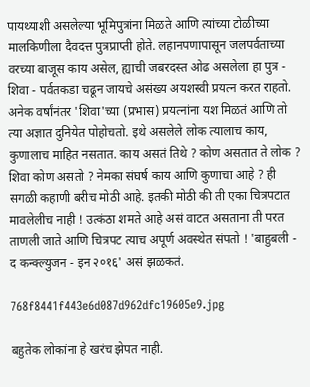पायथ्याशी असलेल्या भूमिपुत्रांना मिळते आणि त्यांच्या टोळीच्या मालकिणीला दैवदत्त पुत्रप्राप्ती होते. लहानपणापासून जलपर्वताच्या वरच्या बाजूस काय असेल, ह्याची जबरदस्त ओढ असलेला हा पुत्र - शिवा - पर्वतकडा चढून जायचे असंख्य अयशस्वी प्रयत्न करत राहतो. अनेक वर्षांनंतर 'शिवा'च्या (प्रभास) प्रयत्नांना यश मिळतं आणि तो त्या अज्ञात दुनियेत पोहोचतो. इथे असलेले लोक त्यालाच काय, कुणालाच माहित नसतात. काय असतं तिथे ? कोण असतात ते लोक ? शिवा कोण असतो ? नेमका संघर्ष काय आणि कुणाचा आहे ? ही सगळी कहाणी बरीच मोठी आहे. इतकी मोठी की ती एका चित्रपटात मावलेलीच नाही ! उत्कंठा शमते आहे असं वाटत असताना ती परत ताणली जाते आणि चित्रपट त्याच अपूर्ण अवस्थेत संपतो ! 'बाहुबली - द कन्क्ल्युजन - इन २०१६' असं झळकतं.

768f8441f443e6d087d962dfc19605e9.jpg

बहुतेक लोकांना हे खरंच झेपत नाही.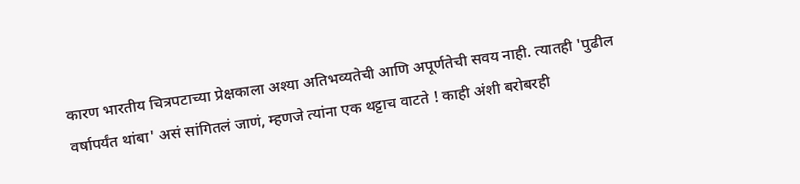कारण भारतीय चित्रपटाच्या प्रेक्षकाला अश्या अतिभव्यतेची आणि अपूर्णतेची सवय नाही. त्यातही 'पुढील वर्षापर्यंत थांबा' असं सांगितलं जाणं, म्हणजे त्यांना एक थट्टाच वाटते ! काही अंशी बरोबरही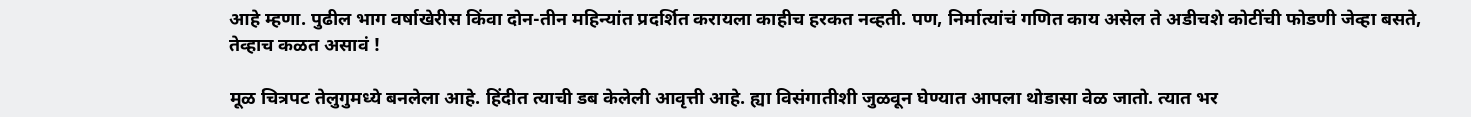आहे म्हणा. पुढील भाग वर्षाखेरीस किंवा दोन-तीन महिन्यांत प्रदर्शित करायला काहीच हरकत नव्हती. पण, निर्मात्यांचं गणित काय असेल ते अडीचशे कोटींची फोडणी जेव्हा बसते, तेव्हाच कळत असावं !

मूळ चित्रपट तेलुगुमध्ये बनलेला आहे. हिंदीत त्याची डब केलेली आवृत्ती आहे. ह्या विसंगातीशी जुळवून घेण्यात आपला थोडासा वेळ जातो. त्यात भर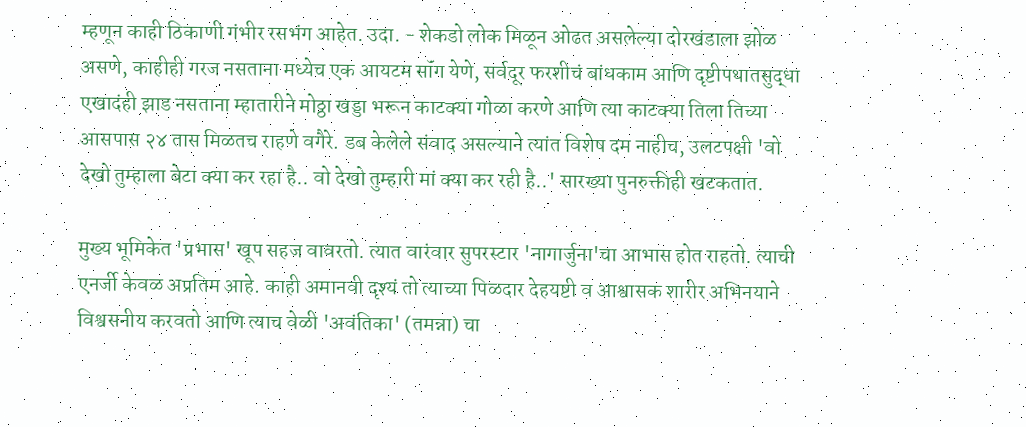म्हणून काही ठिकाणी गंभीर रसभंग आहेत. उदा. - शेकडो लोक मिळून ओढत असलेल्या दोरखंडाला झोळ असणे, काहीही गरज नसताना मध्येच एक आयटम सॉंग येणे, सर्वदूर फरशीचं बांधकाम आणि दृष्टीपथातसुद्धा एखादंही झाड नसताना म्हातारीने मोठ्ठा खड्डा भरून काटक्या गोळा करणे आणि त्या काटक्या तिला तिच्या आसपास २४ तास मिळतच राहणे वगैरे. डब केलेले संवाद असल्याने त्यांत विशेष दम नाहीच, उलटपक्षी 'वो देखो तुम्हाला बेटा क्या कर रहा है.. वो देखो तुम्हारी मां क्या कर रही है..' सारख्या पुनरुक्तीही खटकतात.

मुख्य भूमिकेत 'प्रभास' खूप सहज वावरतो. त्यात वारंवार सुपरस्टार 'नागार्जुना'चा आभास होत राहतो. त्याची एनर्जी केवळ अप्रतिम आहे. काही अमानवी दृश्यं तो त्याच्या पिळदार देहयष्टी व आश्वासक शारीर अभिनयाने विश्वसनीय करवतो आणि त्याच वेळी 'अवंतिका' (तमन्ना) चा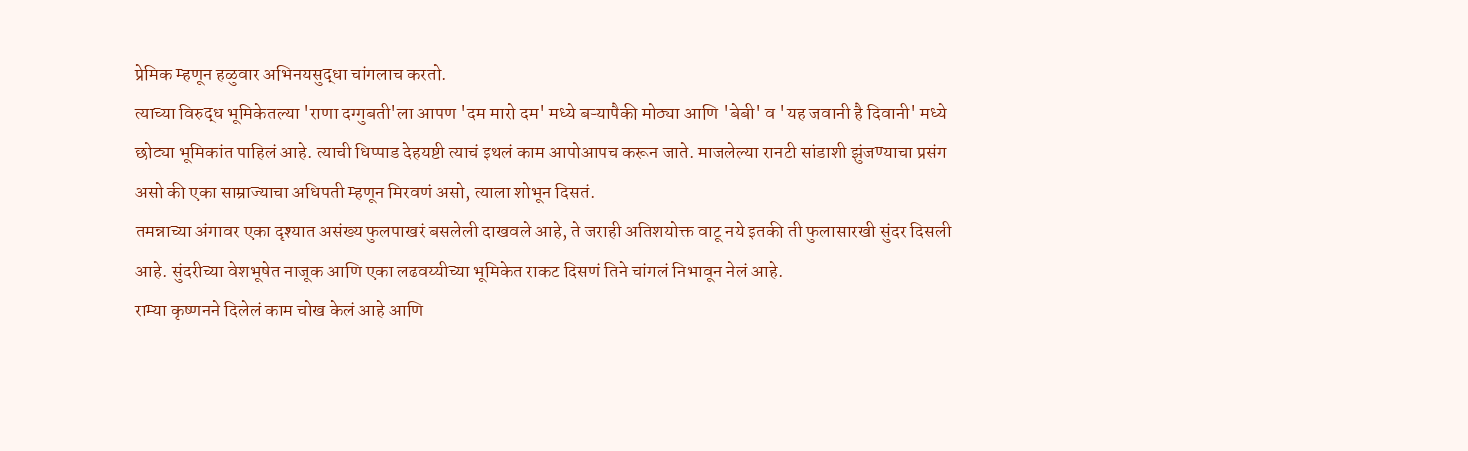प्रेमिक म्हणून हळुवार अभिनयसुद्धा चांगलाच करतो.
त्याच्या विरुद्ध भूमिकेतल्या 'राणा दग्गुबती'ला आपण 'दम मारो दम' मध्ये बऱ्यापैकी मोठ्या आणि 'बेबी' व 'यह जवानी है दिवानी' मध्ये छोट्या भूमिकांत पाहिलं आहे. त्याची धिप्पाड देहयष्टी त्याचं इथलं काम आपोआपच करून जाते. माजलेल्या रानटी सांडाशी झुंजण्याचा प्रसंग असो की एका साम्राज्याचा अधिपती म्हणून मिरवणं असो, त्याला शोभून दिसतं.
तमन्नाच्या अंगावर एका दृश्यात असंख्य फुलपाखरं बसलेली दाखवले आहे, ते जराही अतिशयोक्त वाटू नये इतकी ती फुलासारखी सुंदर दिसली आहे. सुंदरीच्या वेशभूषेत नाजूक आणि एका लढवय्यीच्या भूमिकेत राकट दिसणं तिने चांगलं निभावून नेलं आहे.
राम्या कृष्णनने दिलेलं काम चोख केलं आहे आणि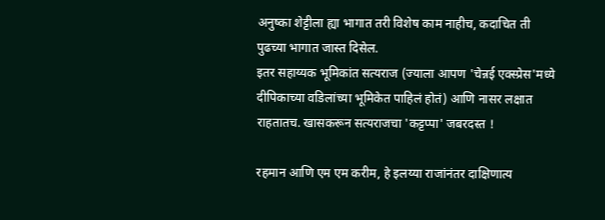अनुष्का शेट्टीला ह्या भागात तरी विशेष काम नाहीच, कदाचित ती पुढच्या भागात जास्त दिसेल.
इतर सहाय्यक भूमिकांत सत्यराज (ज्याला आपण 'चेन्नई एक्स्प्रेस'मध्ये दीपिकाच्या वडिलांच्या भूमिकेत पाहिलं होतं) आणि नासर लक्षात राहतातच. खासकरून सत्यराजचा 'कट्टप्पा' जबरदस्त !

रहमान आणि एम एम करीम, हे इलय्या राजांनंतर दाक्षिणात्य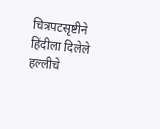चित्रपटसृष्टीने हिंदीला दिलेले हल्लीचे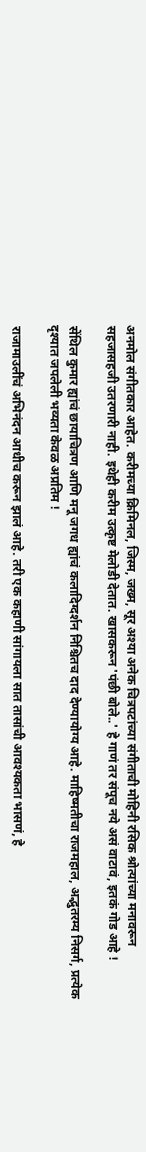अनमोल संगीतकार आहेत. करीमच्या क्रिमिनल, जिस्म, जख्म, सूर अश्या अनेक चित्रपटांच्या संगीताची मोहिनी रसिक श्रोत्यांच्या मनावरून सहजासहजी उतरणारी नाही. इथेही करीम उत्कृष्ट मेलोडी देतात. खासकरून 'पंछी बोले..' हे गाणं तर संपूच नये असं वाटावं, इतकं गोड आहे !

सेंथिल कुमार ह्यांचं छायाचित्रण आणि मनू जगध ह्यांचं कलादिग्दर्शन निश्चितच दाद देण्यायोग्य आहे. माहिष्मतीचा राजमहाल, अद्भुतरम्य निसर्ग, प्रत्येक दृश्यात जपलेली भव्यता केवळ अप्रतिम !

राजामाउलींचं अभिनंदन आधीच करून झालं आहे. तरी एक कहाणी सांगायला सात तासांची आवश्यकता भासणं, हे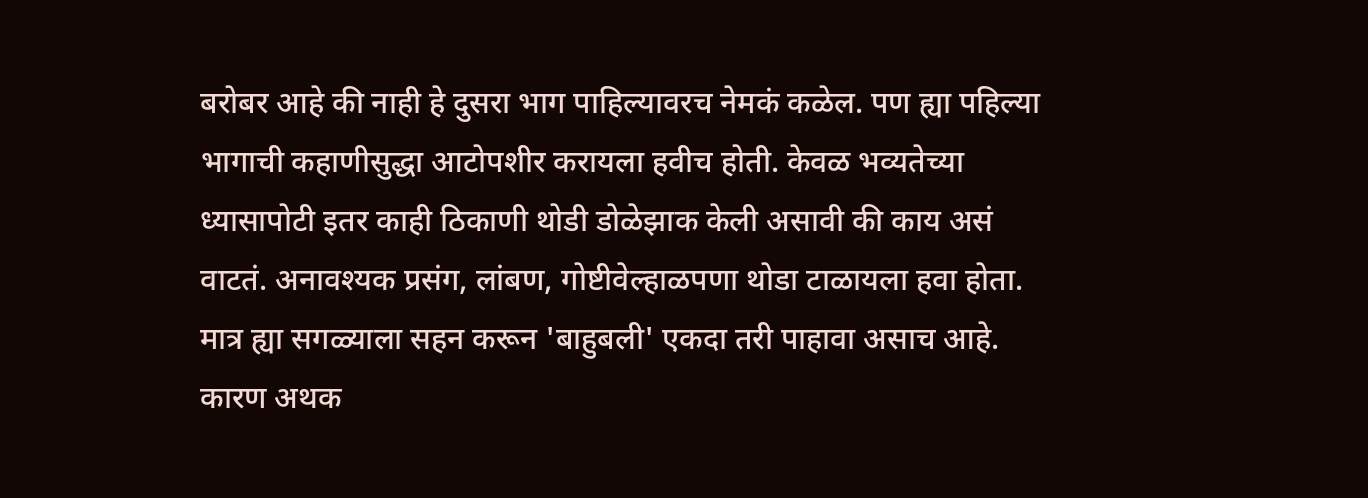बरोबर आहे की नाही हे दुसरा भाग पाहिल्यावरच नेमकं कळेल. पण ह्या पहिल्या भागाची कहाणीसुद्धा आटोपशीर करायला हवीच होती. केवळ भव्यतेच्या ध्यासापोटी इतर काही ठिकाणी थोडी डोळेझाक केली असावी की काय असं वाटतं. अनावश्यक प्रसंग, लांबण, गोष्टीवेल्हाळपणा थोडा टाळायला हवा होता.
मात्र ह्या सगळ्याला सहन करून 'बाहुबली' एकदा तरी पाहावा असाच आहे. कारण अथक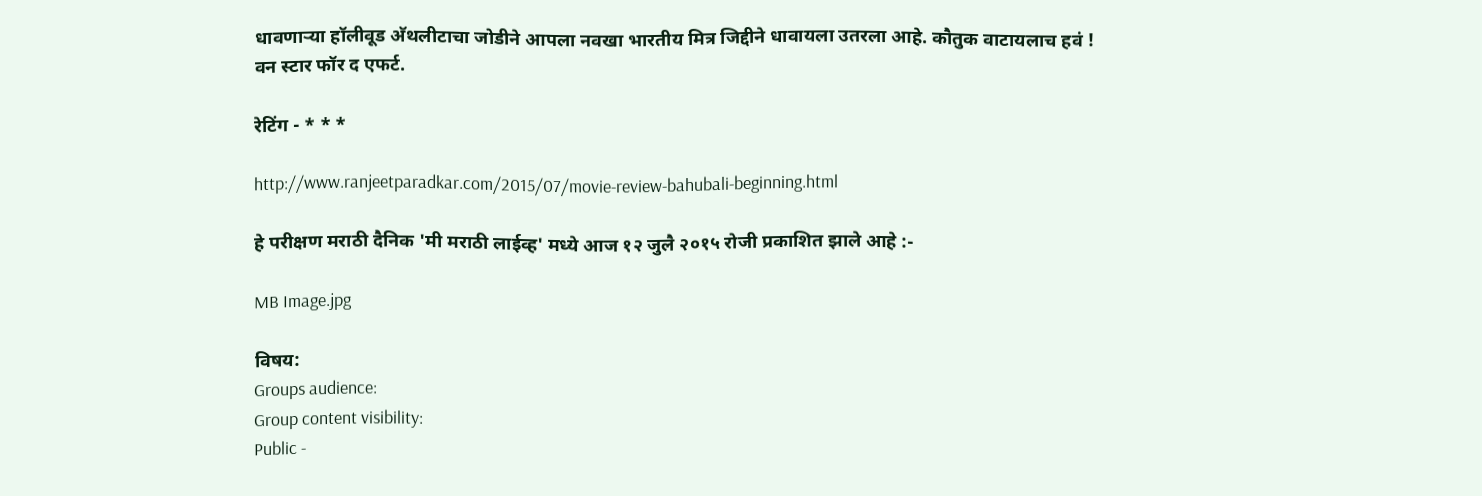धावणाऱ्या हॉलीवूड अ‍ॅथलीटाचा जोडीने आपला नवखा भारतीय मित्र जिद्दीने धावायला उतरला आहे. कौतुक वाटायलाच हवं !
वन स्टार फॉर द एफर्ट.

रेटिंग - * * *

http://www.ranjeetparadkar.com/2015/07/movie-review-bahubali-beginning.html

हे परीक्षण मराठी दैनिक 'मी मराठी लाईव्ह' मध्ये आज १२ जुलै २०१५ रोजी प्रकाशित झाले आहे :-

MB Image.jpg

विषय:
Groups audience:
Group content visibility:
Public -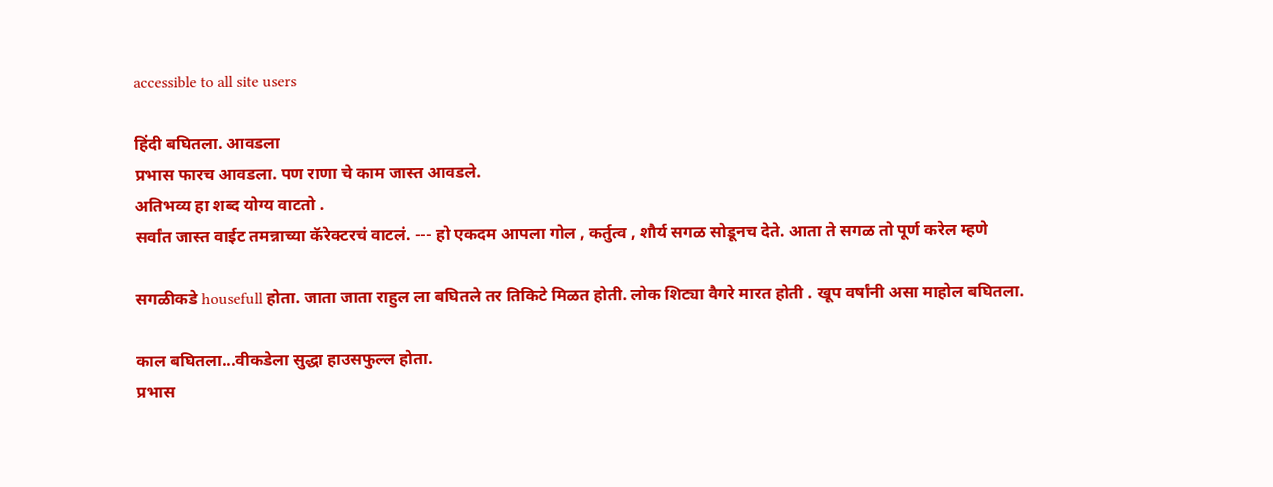accessible to all site users

हिंदी बघितला. आवडला
प्रभास फारच आवडला. पण राणा चे काम जास्त आवडले.
अतिभव्य हा शब्द योग्य वाटतो .
सर्वांत जास्त वाईट तमन्नाच्या कॅरेक्टरचं वाटलं. --- हो एकदम आपला गोल , कर्तुत्व , शौर्य सगळ सोडूनच देते. आता ते सगळ तो पूर्ण करेल म्हणे

सगळीकडे housefull होता. जाता जाता राहुल ला बघितले तर तिकिटे मिळत होती. लोक शिट्या वैगरे मारत होती . खूप वर्षांनी असा माहोल बघितला.

काल बघितला...वीकडेला सुद्धा हाउसफुल्ल होता.
प्रभास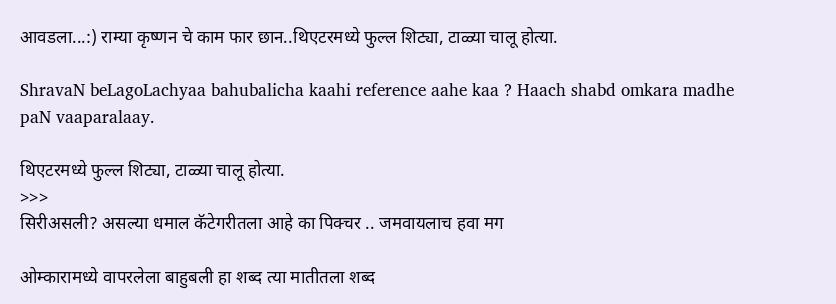आवडला...:) राम्या कृष्णन चे काम फार छान..थिएटरमध्ये फुल्ल शिट्या, टाळ्या चालू होत्या.

ShravaN beLagoLachyaa bahubalicha kaahi reference aahe kaa ? Haach shabd omkara madhe paN vaaparalaay.

थिएटरमध्ये फुल्ल शिट्या, टाळ्या चालू होत्या.
>>>
सिरीअसली? असल्या धमाल कॅटेगरीतला आहे का पिक्चर .. जमवायलाच हवा मग

ओम्कारामध्ये वापरलेला बाहुबली हा शब्द त्या मातीतला शब्द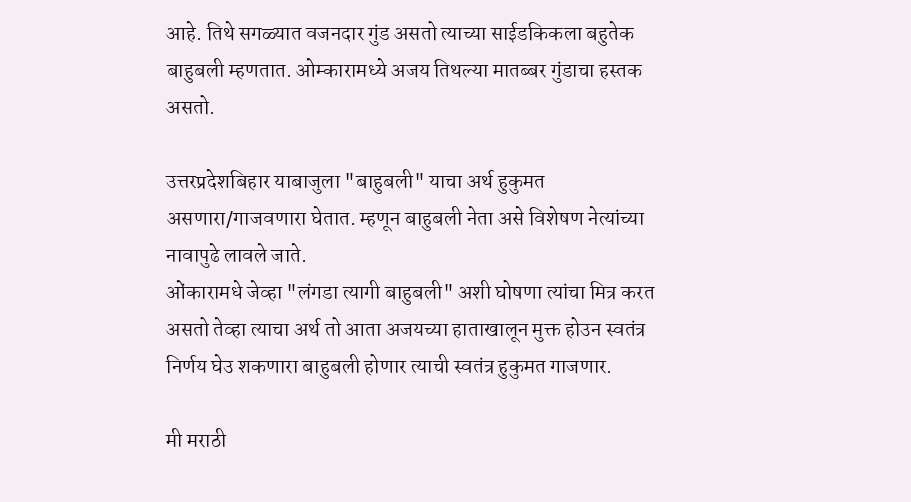आहे. तिथे सगळ्यात वजनदार गुंड असतो त्याच्या साईडकिकला बहुतेक बाहुबली म्हणतात. ओम्कारामध्ये अजय तिथल्या मातब्बर गुंडाचा हस्तक असतो.

उत्तरप्रदेशबिहार याबाजुला "बाहुबली" याचा अर्थ हुकुमत असणारा/गाजवणारा घेतात. म्हणून बाहुबली नेता असे विशेषण नेत्यांच्या नावापुढे लावले जाते.
ओंकारामधे जेव्हा "लंगडा त्यागी बाहुबली" अशी घोषणा त्यांचा मित्र करत असतो तेव्हा त्याचा अर्थ तो आता अजयच्या हाताखालून मुक्त होउन स्वतंत्र निर्णय घेउ शकणारा बाहुबली होणार त्याची स्वतंत्र हुकुमत गाजणार.

मी मराठी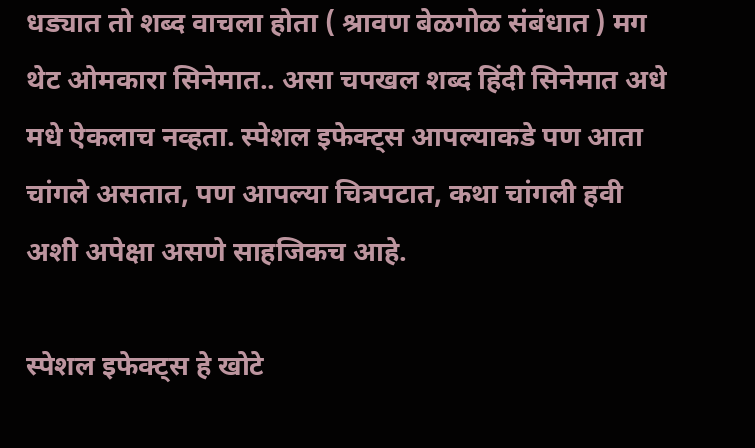धड्यात तो शब्द वाचला होता ( श्रावण बेळगोळ संबंधात ) मग थेट ओमकारा सिनेमात.. असा चपखल शब्द हिंदी सिनेमात अधे मधे ऐकलाच नव्हता. स्पेशल इफेक्ट्स आपल्याकडे पण आता चांगले असतात, पण आपल्या चित्रपटात, कथा चांगली हवी अशी अपेक्षा असणे साहजिकच आहे.

स्पेशल इफेक्ट्स हे खोटे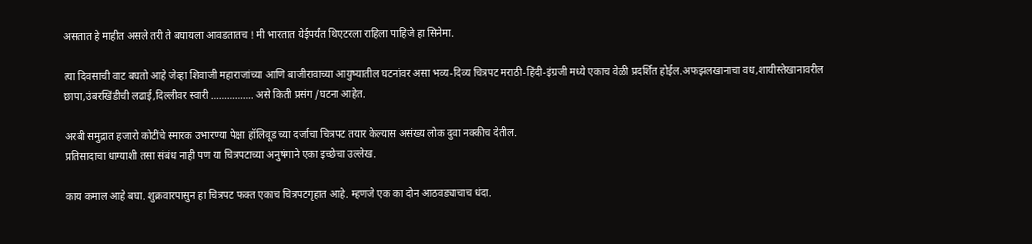असतात हे माहीत असले तरी ते बघायला आवडतातच ! मी भारतात येईपर्यंत थिएटरला राहिला पाहिजे हा सिनेमा.

त्या दिवसाची वाट बघतो आहे जेव्हा शिवाजी महाराजांच्या आणि बाजीरावाच्या आयुष्यातील घटनांवर असा भव्य-दिव्य चित्रपट मराठी-हिंदी-इंग्रजी मध्ये एकाच वेळी प्रदर्शित होईल.अफझलखानाचा वध,शायीस्तेखानावरील छापा,उंबरखिंडीची लढाई,दिल्लीवर स्वारी ……………. असे किती प्रसंग /घटना आहेत.

अरबी समुद्रात हजारो कोटींचे स्मारक उभारण्या पेक्षा हॉलिवूड च्या दर्जाचा चित्रपट तयार केल्यास असंख्य लोक दुवा नक्कीच देतील.
प्रतिसादाचा धाग्याशी तसा संबंध नाही पण या चित्रपटाच्या अनुषंगाने एका इच्छेचा उल्लेख.

काय कमाल आहे बघा. शुक्रवारपासुन हा चित्रपट फक्त एकाच चित्रपटगृहात आहे. म्हणजे एक का दोन आठवड्याचाच धंदा.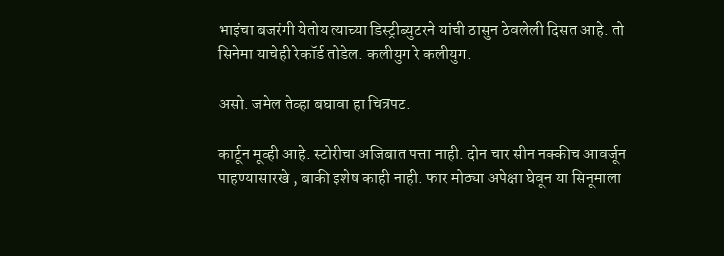भाइंचा बजरंगी येतोय त्याच्या डिस्ट्रीब्युटरने यांची ठासुन ठेवलेली दिसत आहे. तो सिनेमा याचेही रेकॉर्ड तोडेल. कलीयुग रे कलीयुग.

असो. जमेल तेव्हा बघावा हा चित्रपट.

कार्टून मूव्ही आहे. स्टोरीचा अजिबात पत्ता नाही. दोन चार सीन नक्कीच आवर्जून पाहण्यासारखे , बाकी इशेष काही नाही. फार मोठ्या अपेक्षा घेवून या सिनूमाला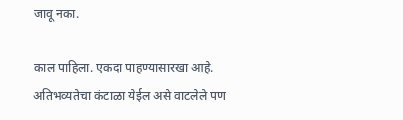जावू नका.

काल पाहिला. एकदा पाहण्यासारखा आहे. अतिभव्यतेचा कंटाळा येईल असे वाटलेले पण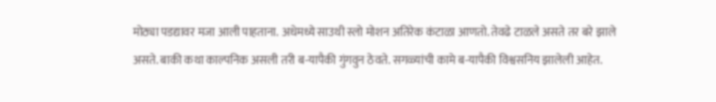मोठ्या पडद्यावर मजा आली पाहताना. अधेमध्ये साउथी स्लो मोशन अतिरेक कंटाळा आणतो. तेवढे टाळले असते तर बरे झाले असते. बाकी कथा काल्पनिक असली तरी ब-यापैकी गुंगवुन ठेवते. सगळ्यांची कामे ब-यापैकी विश्वसनिय झालेली आहेत.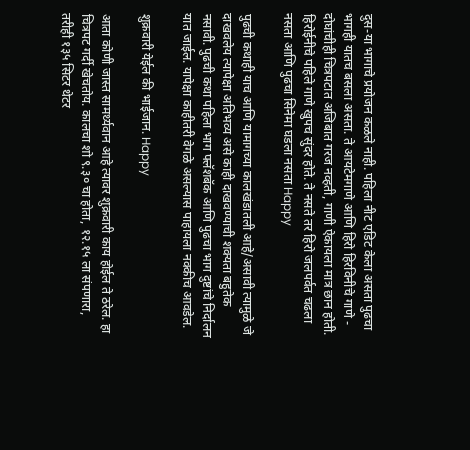दुस-या भागाचे प्रयोजन कळले नाही. पहिला नीट एडिट केला असता पुढचा भागही यातच बसला असता. ते आयटेमगाणे आणि हिरो हिरविनीचे गाणे - दोघांचीही चित्रपटात अजिबात गरज नव्हती, गाणी ऐकायला मात्र छान होती. हिरोईनीचे पहिले गाणे खुपच सुंदर होते. ते नसते तर हिरो जलपर्वत चढला नसता आणि पुढचा सिनेमा घडला नसता Happy

पुढची कथाही याच आणि यामागच्या कालखंडातली आहे/असावी त्यामुळे जे दाखवलेय त्यापेक्षा अतिभव्य असे काही दाखवण्याची शक्यता बहुतेक नसावी. पुढची कथा पहिला भाग फ्लॅशबॅक आणि पुढचा भाग दुष्टांचे निर्दालन यात जाईल. यापेक्षा काहीतरी वेगळे असल्यास पाहायला नक्कीच आवडेल.

शुक्रवारी येईल की भाईजान. Happy

आता कोणी जास्त सामर्थ्यवान आहे त्यावर शुक्रवारी काय होईल ते ठरेल. हा चित्रपट गर्दी खेचतोय. कालचा शो ९.३० चा होता, १२.१५ ला संपणारा, तरीही १३५ सिटर थेटर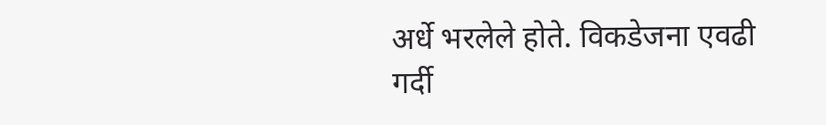अर्धे भरलेले होते. विकडेजना एवढी गर्दी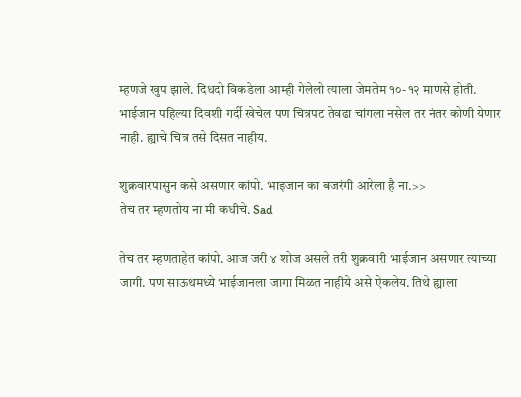म्हणजे खुप झाले. दिधदो विकडेला आम्ही गेलेलो त्याला जेमतेम १०-१२ माणसे होती. भाईजान पहिल्या दिवशी गर्दी खेचेल पण चित्रपट तेवढा चांगला नसेल तर नंतर कोणी येणार नाही. ह्याचे चित्र तसे दिसत नाहीय.

शुक्रवारपासुन कसे असणार कांपो. भाइजान का बजरंगी आरेला है ना.>>
तेच तर म्हणतोय ना मी कधीचे. Sad

तेच तर म्हणताहेत कांपो. आज जरी ४ शोज असले तरी शुक्रवारी भाईजान असणार त्याच्या जागी. पण साऊथमध्ये भाईजानला जागा मिळत नाहीये असे ऐकलेय. तिथे ह्याला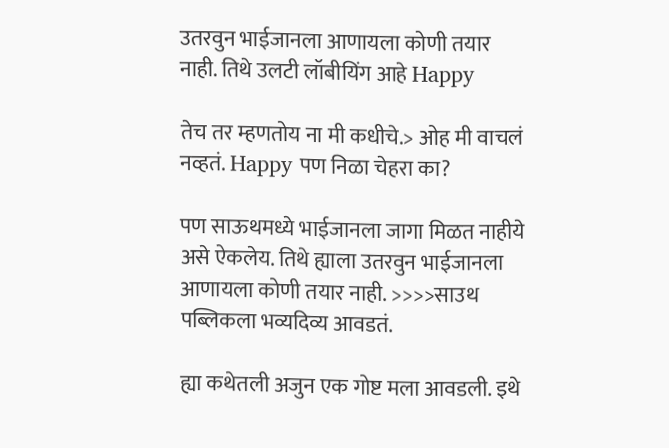उतरवुन भाईजानला आणायला कोणी तयार नाही. तिथे उलटी लॉबीयिंग आहे Happy

तेच तर म्हणतोय ना मी कधीचे.> ओह मी वाचलं नव्हतं. Happy पण निळा चेहरा का?

पण साऊथमध्ये भाईजानला जागा मिळत नाहीये असे ऐकलेय. तिथे ह्याला उतरवुन भाईजानला आणायला कोणी तयार नाही. >>>>साउथ पब्लिकला भव्यदिव्य आवडतं.

ह्या कथेतली अजुन एक गोष्ट मला आवडली. इथे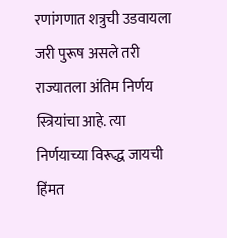रणांगणात शत्रुची उडवायला जरी पुरूष असले तरी राज्यातला अंतिम निर्णय स्त्रियांचा आहे. त्या निर्णयाच्या विरूद्ध जायची हिंमत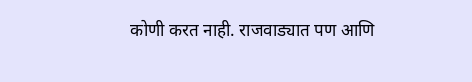कोणी करत नाही. राजवाड्यात पण आणि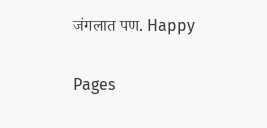जंगलात पण. Happy

Pages